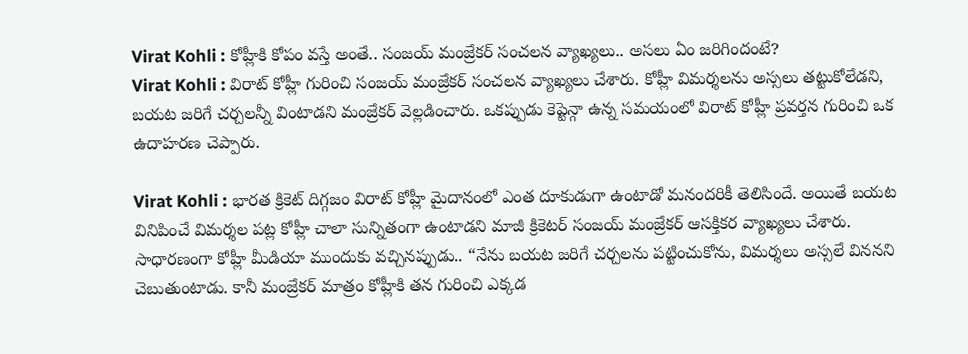Virat Kohli : కోహ్లీకి కోపం వస్తే అంతే.. సంజయ్ మంజ్రేకర్ సంచలన వ్యాఖ్యలు.. అసలు ఏం జరిగిందంటే?
Virat Kohli : విరాట్ కోహ్లీ గురించి సంజయ్ మంజ్రేకర్ సంచలన వ్యాఖ్యలు చేశారు. కోహ్లీ విమర్శలను అస్సలు తట్టుకోలేడని, బయట జరిగే చర్చలన్నీ వింటాడని మంజ్రేకర్ వెల్లడించారు. ఒకప్పుడు కెప్టెన్గా ఉన్న సమయంలో విరాట్ కోహ్లీ ప్రవర్తన గురించి ఒక ఉదాహరణ చెప్పారు.

Virat Kohli : భారత క్రికెట్ దిగ్గజం విరాట్ కోహ్లీ మైదానంలో ఎంత దూకుడుగా ఉంటాడో మనందరికీ తెలిసిందే. అయితే బయట వినిపించే విమర్శల పట్ల కోహ్లీ చాలా సున్నితంగా ఉంటాడని మాజీ క్రికెటర్ సంజయ్ మంజ్రేకర్ ఆసక్తికర వ్యాఖ్యలు చేశారు. సాధారణంగా కోహ్లీ మీడియా ముందుకు వచ్చినప్పుడు.. “నేను బయట జరిగే చర్చలను పట్టించుకోను, విమర్శలు అస్సలే విననని చెబుతుంటాడు. కానీ మంజ్రేకర్ మాత్రం కోహ్లీకి తన గురించి ఎక్కడ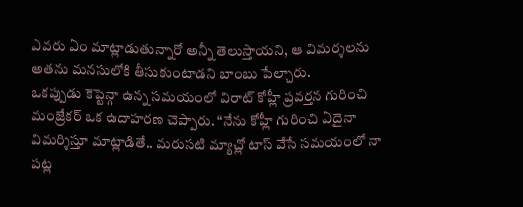ఎవరు ఏం మాట్లాడుతున్నారో అన్నీ తెలుస్తాయని, ఆ విమర్శలను అతను మనసులోకి తీసుకుంటాడని బాంబు పేల్చారు.
ఒకప్పుడు కెప్టెన్గా ఉన్న సమయంలో విరాట్ కోహ్లీ ప్రవర్తన గురించి మంజ్రేకర్ ఒక ఉదాహరణ చెప్పారు. “నేను కోహ్లీ గురించి ఏదైనా విమర్శిస్తూ మాట్లాడితే.. మరుసటి మ్యాచ్లో టాస్ వేసే సమయంలో నా పట్ల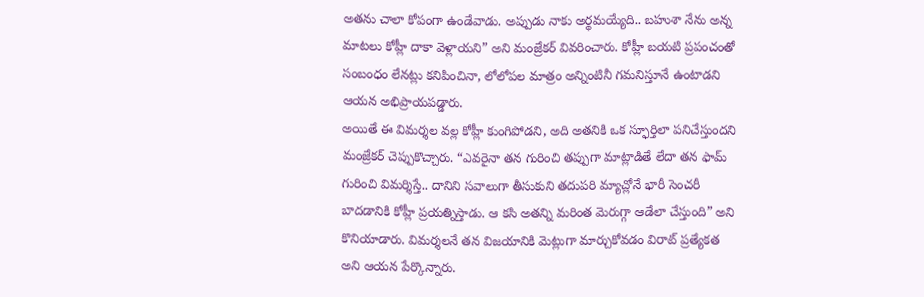అతను చాలా కోపంగా ఉండేవాడు. అప్పుడు నాకు అర్థమయ్యేది.. బహుశా నేను అన్న మాటలు కోహ్లీ దాకా వెళ్లాయని” అని మంజ్రేకర్ వివరించారు. కోహ్లీ బయటి ప్రపంచంతో సంబంధం లేనట్లు కనిపించినా, లోలోపల మాత్రం అన్నింటినీ గమనిస్తూనే ఉంటాడని ఆయన అభిప్రాయపడ్డారు.
అయితే ఈ విమర్శల వల్ల కోహ్లీ కుంగిపోడని, అది అతనికి ఒక స్ఫూర్తిలా పనిచేస్తుందని మంజ్రేకర్ చెప్పుకొచ్చారు. “ఎవరైనా తన గురించి తప్పుగా మాట్లాడితే లేదా తన ఫామ్ గురించి విమర్శిస్తే.. దానిని సవాలుగా తీసుకుని తదుపరి మ్యాచ్లోనే భారీ సెంచరీ బాదడానికి కోహ్లీ ప్రయత్నిస్తాడు. ఆ కసి అతన్ని మరింత మెరుగ్గా ఆడేలా చేస్తుంది” అని కొనియాడారు. విమర్శలనే తన విజయానికి మెట్లుగా మార్చుకోవడం విరాట్ ప్రత్యేకత అని ఆయన పేర్కొన్నారు.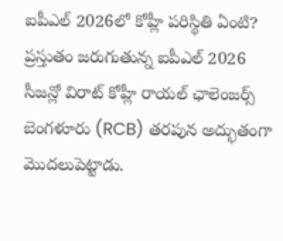ఐపీఎల్ 2026లో కోహ్లీ పరిస్థితి ఏంటి?
ప్రస్తుతం జరుగుతున్న ఐపీఎల్ 2026 సీజన్లో విరాట్ కోహ్లీ రాయల్ ఛాలెంజర్స్ బెంగళూరు (RCB) తరపున అద్భుతంగా మొదలుపెట్టాడు.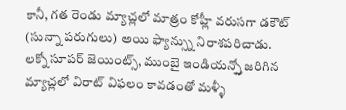కానీ, గత రెండు మ్యాచ్లలో మాత్రం కోహ్లీ వరుసగా డకౌట్ (సున్నా పరుగులు) అయి ఫ్యాన్స్ను నిరాశపరిచాడు. లక్నో సూపర్ జెయింట్స్, ముంబై ఇండియన్స్తో జరిగిన మ్యాచ్లలో విరాట్ విఫలం కావడంతో మళ్ళీ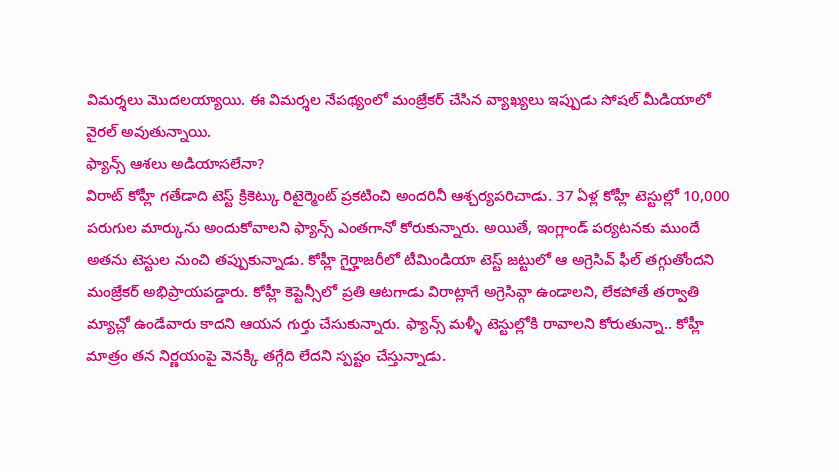విమర్శలు మొదలయ్యాయి. ఈ విమర్శల నేపథ్యంలో మంజ్రేకర్ చేసిన వ్యాఖ్యలు ఇప్పుడు సోషల్ మీడియాలో వైరల్ అవుతున్నాయి.
ఫ్యాన్స్ ఆశలు అడియాసలేనా?
విరాట్ కోహ్లీ గతేడాది టెస్ట్ క్రికెట్కు రిటైర్మెంట్ ప్రకటించి అందరినీ ఆశ్చర్యపరిచాడు. 37 ఏళ్ల కోహ్లీ టెస్టుల్లో 10,000 పరుగుల మార్కును అందుకోవాలని ఫ్యాన్స్ ఎంతగానో కోరుకున్నారు. అయితే, ఇంగ్లాండ్ పర్యటనకు ముందే అతను టెస్టుల నుంచి తప్పుకున్నాడు. కోహ్లీ గైర్హాజరీలో టీమిండియా టెస్ట్ జట్టులో ఆ అగ్రెసివ్ ఫీల్ తగ్గుతోందని మంజ్రేకర్ అభిప్రాయపడ్డారు. కోహ్లీ కెప్టెన్సీలో ప్రతి ఆటగాడు విరాట్లాగే అగ్రెసివ్గా ఉండాలని, లేకపోతే తర్వాతి మ్యాచ్లో ఉండేవారు కాదని ఆయన గుర్తు చేసుకున్నారు. ఫ్యాన్స్ మళ్ళీ టెస్టుల్లోకి రావాలని కోరుతున్నా.. కోహ్లీ మాత్రం తన నిర్ణయంపై వెనక్కి తగ్గేది లేదని స్పష్టం చేస్తున్నాడు.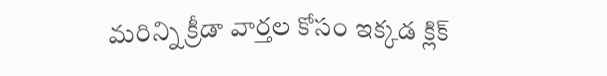మరిన్ని క్రీడా వార్తల కోసం ఇక్కడ క్లిక్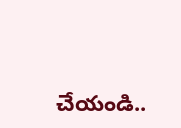చేయండి..